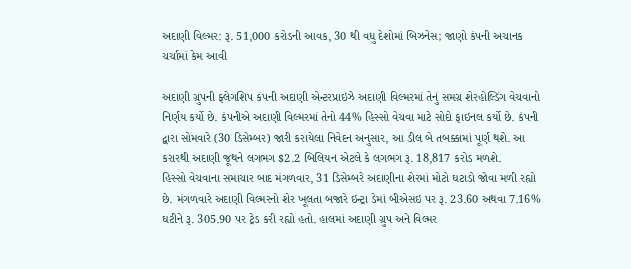અદાણી વિલ્મર: રૂ. 51,000 કરોડની આવક, 30 થી વધુ દેશોમાં બિઝનેસ; જાણો કંપની અચાનક ચર્ચામાં કેમ આવી

અદાણી ગ્રુપની ફ્લેગશિપ કંપની અદાણી એન્ટરપ્રાઇઝે અદાણી વિલ્મરમાં તેનું સમગ્ર શેરહોલ્ડિંગ વેચવાનો નિર્ણય કર્યો છે. કંપનીએ અદાણી વિલ્મરમાં તેનો 44% હિસ્સો વેચવા માટે સોદો ફાઇનલ કર્યો છે. કંપની દ્વારા સોમવારે (30 ડિસેમ્બર) જારી કરાયેલા નિવેદન અનુસાર, આ ડીલ બે તબક્કામાં પૂર્ણ થશે. આ કરારથી અદાણી જૂથને લગભગ $2.2 બિલિયન એટલે કે લગભગ રૂ. 18,817 કરોડ મળશે.
હિસ્સો વેચવાના સમાચાર બાદ મંગળવાર, 31 ડિસેમ્બરે અદાણીના શેરમાં મોટો ઘટાડો જોવા મળી રહ્યો છે. મંગળવારે અદાણી વિલ્મરનો શેર ખૂલતા બજારે ઇન્ટ્રા ડેમાં બીએસઇ પર રૂ. 23.60 અથવા 7.16% ઘટીને રૂ. 305.90 પર ટ્રેડ કરી રહ્યો હતો. હાલમાં અદાણી ગ્રુપ અને વિલ્મર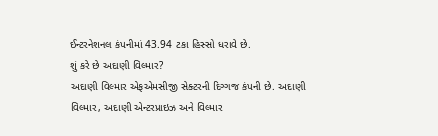ઈન્ટરનેશનલ કંપનીમાં 43.94 ટકા હિસ્સો ધરાવે છે.
શું કરે છે અદાણી વિલ્માર?
અદાણી વિલ્માર એફએમસીજી સેક્ટરની દિગ્ગજ કંપની છે. અદાણી વિલ્માર, અદાણી એન્ટરપ્રાઇઝ અને વિલ્માર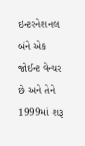ઇન્ટરનેશનલ બંને એક જોઈન્ટ વેન્ચર છે અને તેને 1999માં શરૂ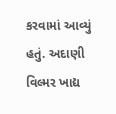કરવામાં આવ્યું હતું. અદાણી વિલ્મર ખાદ્ય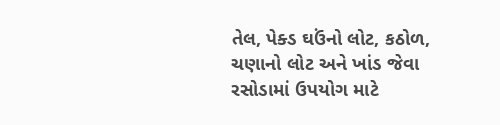તેલ, પેક્ડ ઘઉંનો લોટ, કઠોળ, ચણાનો લોટ અને ખાંડ જેવા રસોડામાં ઉપયોગ માટે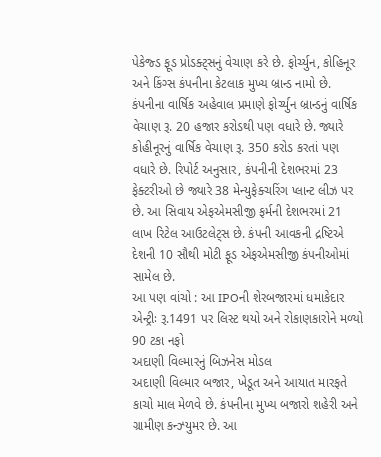પેકેજ્ડ ફૂડ પ્રોડક્ટ્સનું વેચાણ કરે છે. ફોર્ચ્યુન, કોહિનૂર અને કિંગ્સ કંપનીના કેટલાક મુખ્ય બ્રાન્ડ નામો છે.
કંપનીના વાર્ષિક અહેવાલ પ્રમાણે ફોર્ચ્યુન બ્રાન્ડનું વાર્ષિક વેચાણ રૂ. 20 હજાર કરોડથી પણ વધારે છે. જ્યારે કોહીનૂરનું વાર્ષિક વેચાણ રૂ. 350 કરોડ કરતાં પણ વધારે છે. રિપોર્ટ અનુસાર, કંપનીની દેશભરમાં 23 ફેક્ટરીઓ છે જ્યારે 38 મેન્યુફેક્ચરિંગ પ્લાન્ટ લીઝ પર છે. આ સિવાય એફએમસીજી ફર્મની દેશભરમાં 21 લાખ રિટેલ આઉટલેટ્સ છે. કંપની આવકની દ્રષ્ટિએ દેશની 10 સૌથી મોટી ફૂડ એફએમસીજી કંપનીઓમાં સામેલ છે.
આ પણ વાંચો : આ IPOની શેરબજારમાં ધમાકેદાર એન્ટ્રીઃ રૂ.1491 પર લિસ્ટ થયો અને રોકાણકારોને મળ્યો 90 ટકા નફો
અદાણી વિલ્મારનું બિઝનેસ મોડલ
અદાણી વિલ્માર બજાર, ખેડૂત અને આયાત મારફતે કાચો માલ મેળવે છે. કંપનીના મુખ્ય બજારો શહેરી અને ગ્રામીણ કન્ઝ્યુમર છે. આ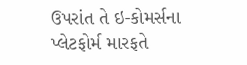ઉપરાંત તે ઇ-કોમર્સના પ્લેટફોર્મ મારફતે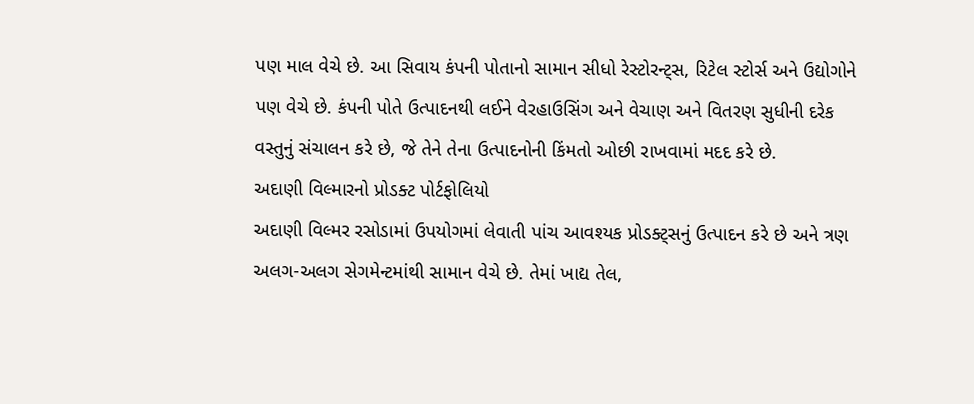પણ માલ વેચે છે. આ સિવાય કંપની પોતાનો સામાન સીધો રેસ્ટોરન્ટ્સ, રિટેલ સ્ટોર્સ અને ઉદ્યોગોને પણ વેચે છે. કંપની પોતે ઉત્પાદનથી લઈને વેરહાઉસિંગ અને વેચાણ અને વિતરણ સુધીની દરેક વસ્તુનું સંચાલન કરે છે, જે તેને તેના ઉત્પાદનોની કિંમતો ઓછી રાખવામાં મદદ કરે છે.
અદાણી વિલ્મારનો પ્રોડક્ટ પોર્ટફોલિયો
અદાણી વિલ્મર રસોડામાં ઉપયોગમાં લેવાતી પાંચ આવશ્યક પ્રોડક્ટ્સનું ઉત્પાદન કરે છે અને ત્રણ અલગ-અલગ સેગમેન્ટમાંથી સામાન વેચે છે. તેમાં ખાદ્ય તેલ,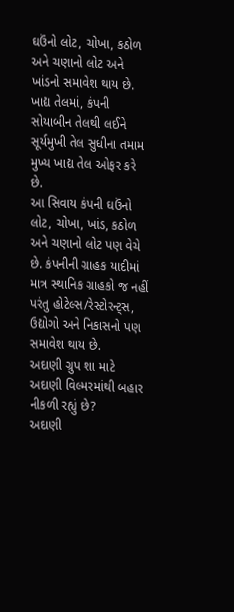ઘઉંનો લોટ, ચોખા, કઠોળ અને ચણાનો લોટ અને ખાંડનો સમાવેશ થાય છે. ખાદ્ય તેલમાં, કંપની સોયાબીન તેલથી લઈને સૂર્યમુખી તેલ સુધીના તમામ મુખ્ય ખાદ્ય તેલ ઓફર કરે છે.
આ સિવાય કંપની ઘઉંનો લોટ, ચોખા, ખાંડ, કઠોળ અને ચણાનો લોટ પણ વેચે છે. કંપનીની ગ્રાહક યાદીમાં માત્ર સ્થાનિક ગ્રાહકો જ નહીં પરંતુ હોટેલ્સ/રેસ્ટોરન્ટ્સ, ઉદ્યોગો અને નિકાસનો પણ સમાવેશ થાય છે.
અદાણી ગ્રુપ શા માટે અદાણી વિલ્મરમાંથી બહાર નીકળી રહ્યું છે?
અદાણી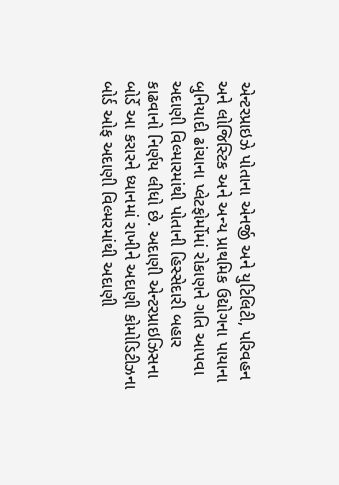એન્ટરપ્રાઇઝે પોતાના એનર્જી અને યુટિલિટી, પરિવહન અને લોજિસ્ટિક અને અન્ય પ્રાથમિક ઉદ્યોગના પાયાના બુનિયાદી ઢાંચાના પ્લેટફોર્મોમાં રોકાણને ગતિ આપવા અદાણી વિલ્મારમાંથી પોતાની હિસ્સેદારી બહાર કાઢવાનો નિર્ણય લીધો છે. અદાણી એન્ટરપ્રાઇઝિસના બોર્ડે આ કરારને ધ્યાનમાં રાખીને અદાણી કોમોડિટીઝના બોર્ડ ઓફ અદાણી વિલ્મરમાંથી અદાણી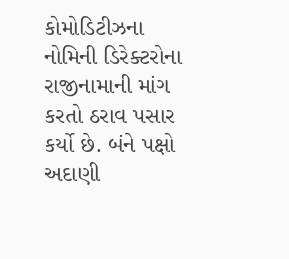કોમોડિટીઝના નોમિની ડિરેક્ટરોના રાજીનામાની માંગ કરતો ઠરાવ પસાર કર્યો છે. બંને પક્ષો અદાણી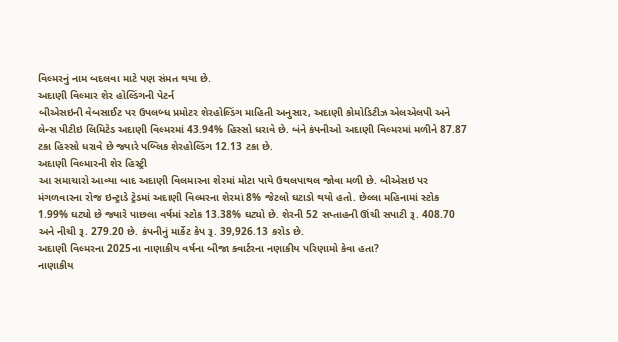વિલ્મરનું નામ બદલવા માટે પણ સંમત થયા છે.
અદાણી વિલ્માર શેર હોલ્ડિંગની પેટર્ન
બીએસઇની વેબસાઈટ પર ઉપલબ્ધ પ્રમોટર શેરહોલ્ડિંગ માહિતી અનુસાર, અદાણી કોમોડિટીઝ એલએલપી અને લેન્સ પીટીઇ લિમિટેડ અદાણી વિલ્મરમાં 43.94% હિસ્સો ધરાવે છે. બંને કંપનીઓ અદાણી વિલ્મરમાં મળીને 87.87 ટકા હિસ્સો ધરાવે છે જ્યારે પબ્લિક શેરહોલ્ડિંગ 12.13 ટકા છે.
અદાણી વિલ્મારની શેર હિસ્ટ્રી
આ સમાચારો આવ્યા બાદ અદાણી વિલમારના શેરમાં મોટા પાયે ઉથલપાથલ જોવા મળી છે. બીએસઇ પર મંગળવારના રોજ ઇન્ટ્રાડે ટ્રેડમાં અદાણી વિલ્મરના શેરમાં 8% જેટલો ઘટાડો થયો હતો. છેલ્લા મહિનામાં સ્ટોક 1.99% ઘટ્યો છે જ્યારે પાછલા વર્ષમાં સ્ટોક 13.38% ઘટ્યો છે. શેરની 52 સપ્તાહની ઊંચી સપાટી રૂ. 408.70 અને નીચી રૂ. 279.20 છે. કંપનીનું માર્કેટ કેપ રૂ. 39,926.13 કરોડ છે.
અદાણી વિલ્મરના 2025ના નાણાકીય વર્ષના બીજા ક્વાર્ટરના નણાકીય પરિણામો કેવા હતા?
નાણાકીય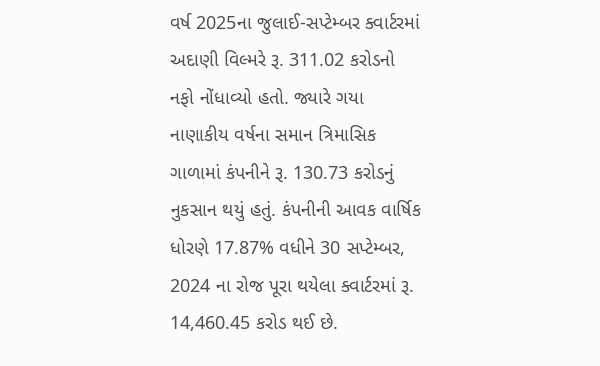વર્ષ 2025ના જુલાઈ-સપ્ટેમ્બર ક્વાર્ટરમાં અદાણી વિલ્મરે રૂ. 311.02 કરોડનો નફો નોંધાવ્યો હતો. જ્યારે ગયા નાણાકીય વર્ષના સમાન ત્રિમાસિક ગાળામાં કંપનીને રૂ. 130.73 કરોડનું નુકસાન થયું હતું. કંપનીની આવક વાર્ષિક ધોરણે 17.87% વધીને 30 સપ્ટેમ્બર, 2024 ના રોજ પૂરા થયેલા ક્વાર્ટરમાં રૂ. 14,460.45 કરોડ થઈ છે.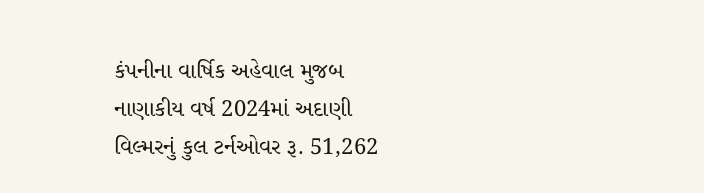કંપનીના વાર્ષિક અહેવાલ મુજબ નાણાકીય વર્ષ 2024માં અદાણી વિલ્મરનું કુલ ટર્નઓવર રૂ. 51,262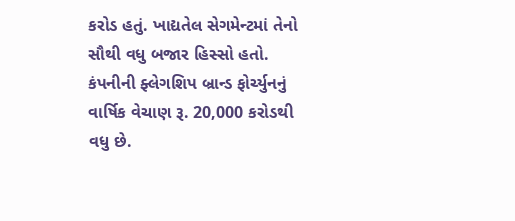કરોડ હતું. ખાદ્યતેલ સેગમેન્ટમાં તેનો સૌથી વધુ બજાર હિસ્સો હતો. કંપનીની ફ્લેગશિપ બ્રાન્ડ ફોર્ચ્યુનનું વાર્ષિક વેચાણ રૂ. 20,000 કરોડથી વધુ છે.